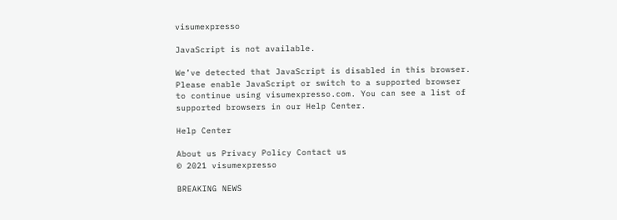visumexpresso

JavaScript is not available.

We’ve detected that JavaScript is disabled in this browser. Please enable JavaScript or switch to a supported browser to continue using visumexpresso.com. You can see a list of supported browsers in our Help Center.

Help Center

About us Privacy Policy Contact us
© 2021 visumexpresso

BREAKING NEWS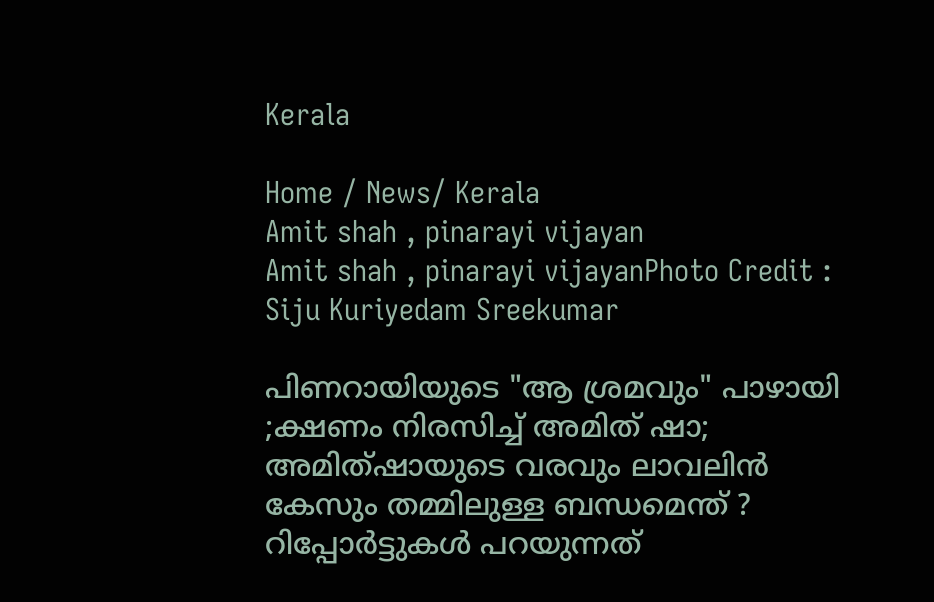Kerala

Home / News/ Kerala
Amit shah , pinarayi vijayan
Amit shah , pinarayi vijayanPhoto Credit : Siju Kuriyedam Sreekumar

പിണറായിയുടെ "ആ ശ്രമവും" പാഴായി ;ക്ഷണം നിരസിച്ച് അമിത് ഷാ; അമിത്ഷായുടെ വരവും ലാവലിൻ കേസും തമ്മിലുള്ള ബന്ധമെന്ത് ? റിപ്പോർട്ടുകൾ പറയുന്നത്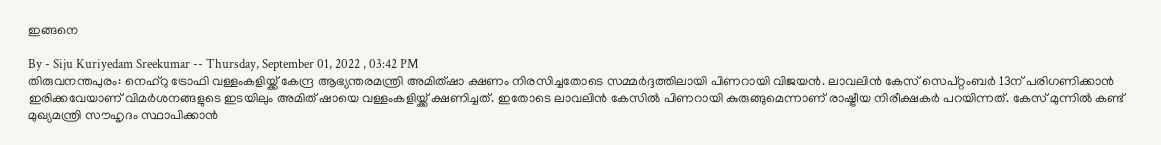ഇങ്ങനെ

By - Siju Kuriyedam Sreekumar -- Thursday, September 01, 2022 , 03:42 PM
തിരുവനന്തപുരം: നെഹ്റു ട്രോഫി വള്ളംകളിയ്ക്ക് കേന്ദ്ര ആഭ്യന്തരമന്ത്രി അമിത്ഷാ ക്ഷണം നിരസിച്ചതോടെ സമ്മർദ്ദത്തിലായി പിണറായി വിജയൻ. ലാവലിൻ കേസ് സെപ്റ്റംബർ 13ന് പരിഗണിക്കാൻ ഇരിക്കവേയാണ് വിമർശനങ്ങളുടെ ഇടയിലും അമിത് ഷായെ വള്ളംകളിയ്ക്ക് ക്ഷണിച്ചത്. ഇതോടെ ലാവലിൻ കേസിൽ പിണറായി കുരുങ്ങുമെന്നാണ് രാഷ്ട്രീയ നിരീക്ഷകർ പറയിന്നത്. കേസ് മുന്നിൽ കണ്ട് മുഖ്യമന്ത്രി സൗഹൃദം സ്ഥാപിക്കാൻ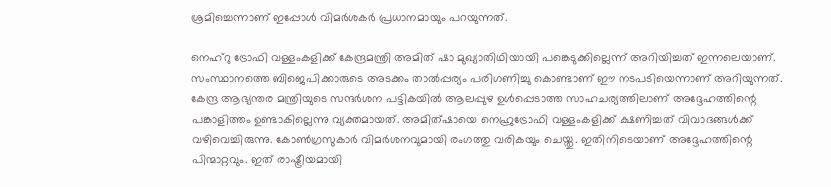ശ്രമിച്ചെന്നാണ് ഇപ്പോൾ വിമർശകർ പ്രധാനമായും പറയുന്നത്.

നെഹ്‌റു ട്രോഫി വള്ളംകളിക്ക് കേന്ദ്രമന്ത്രി അമിത് ഷാ മുഖ്യാതിഥിയായി പങ്കെടുക്കില്ലെന്ന് അറിയിച്ചത് ഇന്നലെയാണ്. സംസ്ഥാനത്തെ ബിജെപിക്കാരുടെ അടക്കം താൽപ്പര്യം പരിഗണിച്ചു കൊണ്ടാണ് ഈ നടപടിയെന്നാണ് അറിയുന്നത്. കേന്ദ്ര ആഭ്യന്തര മന്ത്രിയുടെ സന്ദർശന പട്ടികയിൽ ആലപ്പുഴ ഉൾപ്പെടാത്ത സാഹചര്യത്തിലാണ് അദ്ദേഹത്തിന്റെ പങ്കാളിത്തം ഉണ്ടാകില്ലെന്നു വ്യക്തമായത്. അമിത്ഷായെ നെഹ്രുട്രോഫി വള്ളംകളിക്ക് ക്ഷണിച്ചത് വിവാദങ്ങൾക്ക് വഴിവെച്ചിരുന്നു. കോൺഗ്രസുകാർ വിമർശനവുമായി രംഗത്തു വരികയും ചെയ്തു. ഇതിനിടെയാണ് അദ്ദേഹത്തിന്റെ പിന്മാറ്റവും. ഇത് രാഷ്ട്രീയമായി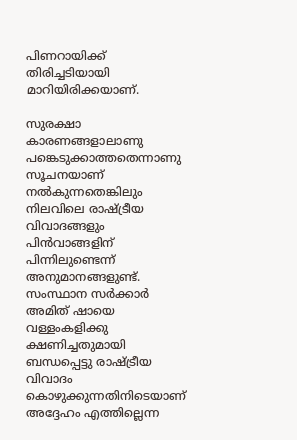പിണറായിക്ക് തിരിച്ചടിയായി മാറിയിരിക്കയാണ്.

സുരക്ഷാ കാരണങ്ങളാലാണു പങ്കെടുക്കാത്തതെന്നാണു സൂചനയാണ് നൽകുന്നതെങ്കിലും നിലവിലെ രാഷ്ട്രീയ വിവാദങ്ങളും പിൻവാങ്ങളിന് പിന്നിലുണ്ടെന്ന് അനുമാനങ്ങളുണ്ട്. സംസ്ഥാന സർക്കാർ അമിത് ഷായെ വള്ളംകളിക്കു ക്ഷണിച്ചതുമായി ബന്ധപ്പെട്ടു രാഷ്ട്രീയ വിവാദം കൊഴുക്കുന്നതിനിടെയാണ് അദ്ദേഹം എത്തില്ലെന്ന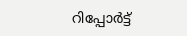റിപ്പോർട്ട്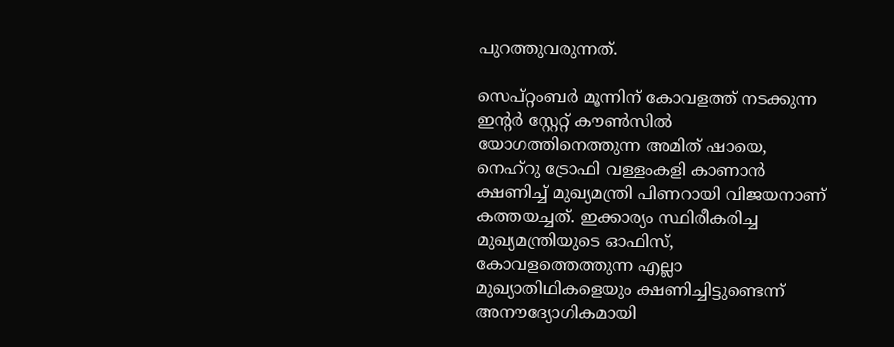പുറത്തുവരുന്നത്.

സെപ്റ്റംബർ മൂന്നിന് കോവളത്ത് നടക്കുന്ന ഇന്റർ സ്റ്റേറ്റ് കൗൺസിൽ യോഗത്തിനെത്തുന്ന അമിത് ഷായെ, നെഹ്‌റു ട്രോഫി വള്ളംകളി കാണാൻ ക്ഷണിച്ച് മുഖ്യമന്ത്രി പിണറായി വിജയനാണ് കത്തയച്ചത്. ഇക്കാര്യം സ്ഥിരീകരിച്ച മുഖ്യമന്ത്രിയുടെ ഓഫിസ്, കോവളത്തെത്തുന്ന എല്ലാ മുഖ്യാതിഥികളെയും ക്ഷണിച്ചിട്ടുണ്ടെന്ന് അനൗദ്യോഗികമായി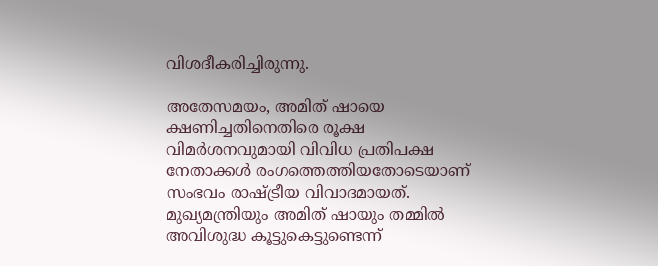വിശദീകരിച്ചിരുന്നു.

അതേസമയം, അമിത് ഷായെ ക്ഷണിച്ചതിനെതിരെ രൂക്ഷ വിമർശനവുമായി വിവിധ പ്രതിപക്ഷ നേതാക്കൾ രംഗത്തെത്തിയതോടെയാണ് സംഭവം രാഷ്ട്രീയ വിവാദമായത്. മുഖ്യമന്ത്രിയും അമിത് ഷായും തമ്മിൽ അവിശുദ്ധ കൂട്ടുകെട്ടുണ്ടെന്ന്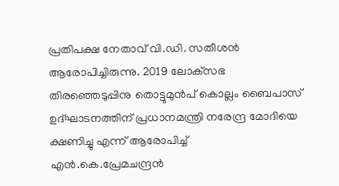പ്രതിപക്ഷ നേതാവ് വി.ഡി. സതീശൻ ആരോപിച്ചിരുന്നു. 2019 ലോക്‌സഭ തിരഞ്ഞെടുപ്പിനു തൊട്ടുമുൻപ് കൊല്ലം ബൈപാസ് ഉദ്ഘാടനത്തിന് പ്രധാനമന്ത്രി നരേന്ദ്ര മോദിയെ ക്ഷണിച്ചു എന്ന് ആരോപിച്ച് എൻ.കെ.പ്രേമചന്ദ്രൻ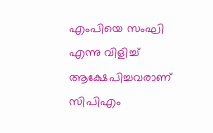എംപിയെ സംഘി എന്നു വിളിച്ച് ആക്ഷേപിച്ചവരാണ് സിപിഎം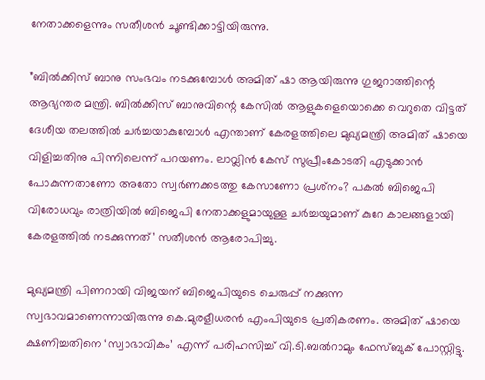നേതാക്കളെന്നും സതീശൻ ചൂണ്ടിക്കാട്ടിയിരുന്നു.

”ബിൽക്കിസ് ബാനു സംഭവം നടക്കുമ്പോൾ അമിത് ഷാ ആയിരുന്നു ഗുജറാത്തിന്റെ ആഭ്യന്തര മന്ത്രി. ബിൽക്കിസ് ബാനുവിന്റെ കേസിൽ ആളുകളെയൊക്കെ വെറുതെ വിട്ടത് ദേശീയ തലത്തിൽ ചർച്ചയാകുമ്പോൾ എന്താണ് കേരളത്തിലെ മുഖ്യമന്ത്രി അമിത് ഷായെ വിളിച്ചതിനു പിന്നിലെന്ന് പറയണം. ലാവ്ലിൻ കേസ് സുപ്രീംകോടതി എടുക്കാൻ പോകുന്നതാണോ അതോ സ്വർണക്കടത്തു കേസാണോ പ്രശ്‌നം? പകൽ ബിജെപി വിരോധവും രാത്രിയിൽ ബിജെപി നേതാക്കളുമായുള്ള ചർച്ചയുമാണ് കുറേ കാലങ്ങളായി കേരളത്തിൽ നടക്കുന്നത്’ സതീശൻ ആരോപിച്ചു.

മുഖ്യമന്ത്രി പിണറായി വിജയന് ബിജെപിയുടെ ചെരുപ്പ് നക്കുന്ന സ്വഭാവമാണെന്നായിരുന്നു കെ.മുരളീധരൻ എംപിയുടെ പ്രതികരണം. അമിത് ഷായെ ക്ഷണിച്ചതിനെ ‘സ്വാഭാവികം’ എന്ന് പരിഹസിച്ച് വി.ടി.ബൽറാമും ഫേസ്‌ബുക് പോസ്റ്റിട്ടു.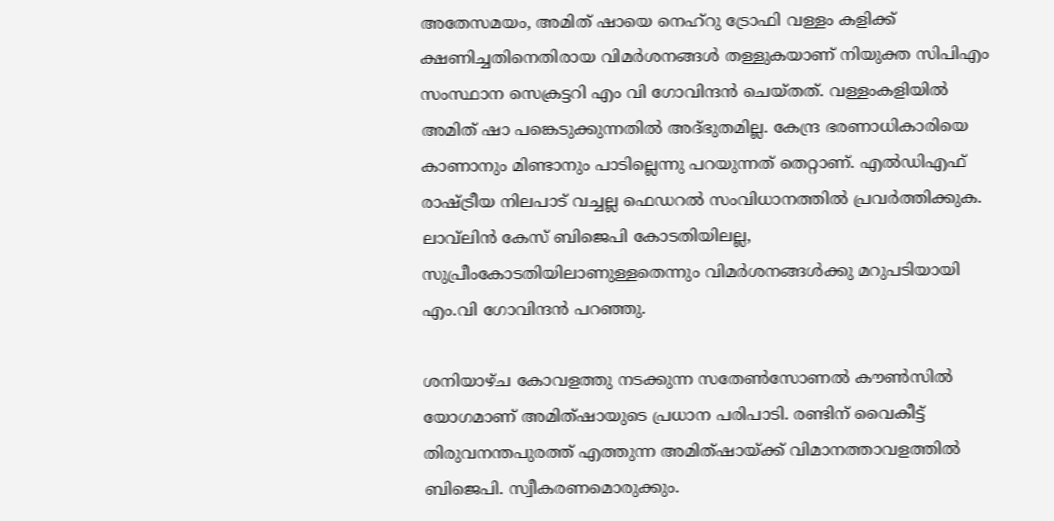അതേസമയം, അമിത് ഷായെ നെഹ്‌റു ട്രോഫി വള്ളം കളിക്ക് ക്ഷണിച്ചതിനെതിരായ വിമർശനങ്ങൾ തള്ളുകയാണ് നിയുക്ത സിപിഎം സംസ്ഥാന സെക്രട്ടറി എം വി ഗോവിന്ദൻ ചെയ്തത്. വള്ളംകളിയിൽ അമിത് ഷാ പങ്കെടുക്കുന്നതിൽ അദ്ഭുതമില്ല. കേന്ദ്ര ഭരണാധികാരിയെ കാണാനും മിണ്ടാനും പാടില്ലെന്നു പറയുന്നത് തെറ്റാണ്. എൽഡിഎഫ് രാഷ്ട്രീയ നിലപാട് വച്ചല്ല ഫെഡറൽ സംവിധാനത്തിൽ പ്രവർത്തിക്കുക. ലാവ്‌ലിൻ കേസ് ബിജെപി കോടതിയിലല്ല, സുപ്രീംകോടതിയിലാണുള്ളതെന്നും വിമർശനങ്ങൾക്കു മറുപടിയായി എം.വി ഗോവിന്ദൻ പറഞ്ഞു.

ശനിയാഴ്ച കോവളത്തു നടക്കുന്ന സതേൺസോണൽ കൗൺസിൽ യോഗമാണ് അമിത്ഷായുടെ പ്രധാന പരിപാടി. രണ്ടിന് വൈകീട്ട് തിരുവനന്തപുരത്ത് എത്തുന്ന അമിത്ഷായ്ക്ക് വിമാനത്താവളത്തിൽ ബിജെപി. സ്വീകരണമൊരുക്കും.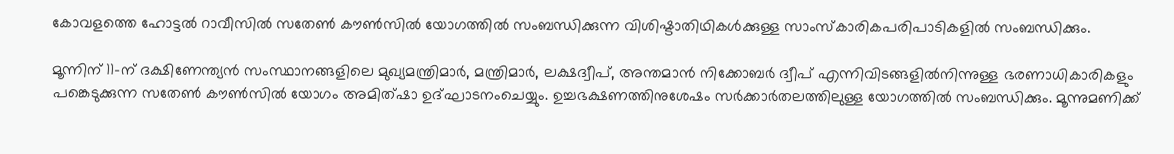കോവളത്തെ ഹോട്ടൽ റാവീസിൽ സതേൺ കൗൺസിൽ യോഗത്തിൽ സംബന്ധിക്കുന്ന വിശിഷ്ടാതിഥികൾക്കുള്ള സാംസ്‌കാരികപരിപാടികളിൽ സംബന്ധിക്കും.

മൂന്നിന് 11-ന് ദക്ഷിണേന്ത്യൻ സംസ്ഥാനങ്ങളിലെ മുഖ്യമന്ത്രിമാർ, മന്ത്രിമാർ, ലക്ഷദ്വീപ്, അന്തമാൻ നിക്കോബർ ദ്വീപ് എന്നിവിടങ്ങളിൽനിന്നുള്ള ഭരണാധികാരികളും പങ്കെടുക്കുന്ന സതേൺ കൗൺസിൽ യോഗം അമിത്ഷാ ഉദ്ഘാടനംചെയ്യും. ഉച്ചഭക്ഷണത്തിനുശേഷം സർക്കാർതലത്തിലുള്ള യോഗത്തിൽ സംബന്ധിക്കും. മൂന്നുമണിക്ക്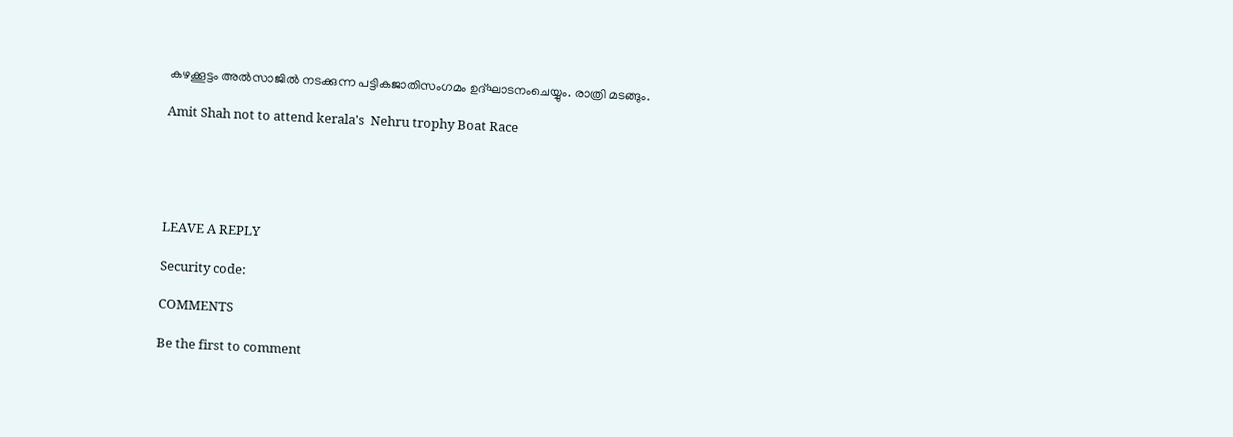കഴക്കൂട്ടം അൽസാജിൽ നടക്കുന്ന പട്ടികജാതിസംഗമം ഉദ്ഘാടനംചെയ്യും. രാത്രി മടങ്ങും.

Amit Shah not to attend kerala's  Nehru trophy Boat Race





LEAVE A REPLY

Security code:

COMMENTS

Be the first to comment